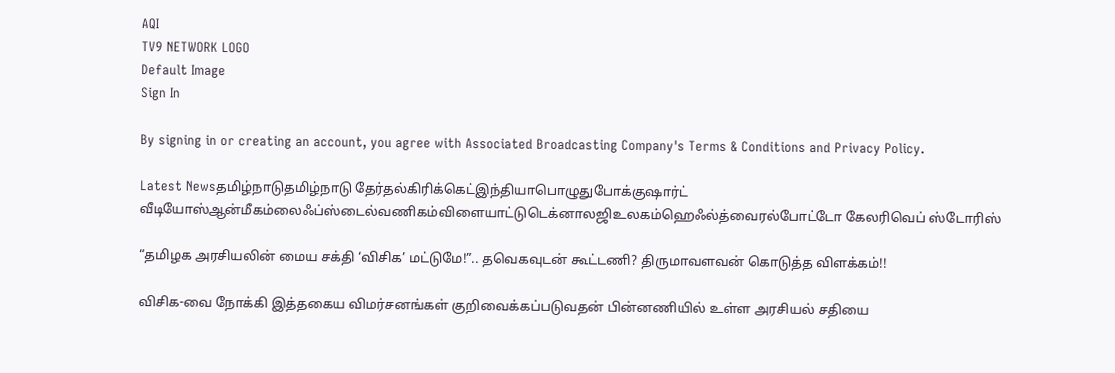AQI
TV9 NETWORK LOGO
Default Image
Sign In

By signing in or creating an account, you agree with Associated Broadcasting Company's Terms & Conditions and Privacy Policy.

Latest Newsதமிழ்நாடுதமிழ்நாடு தேர்தல்கிரிக்கெட்இந்தியாபொழுதுபோக்குஷார்ட் வீடியோஸ்ஆன்மீகம்லைஃப்ஸ்டைல்வணிகம்விளையாட்டுடெக்னாலஜிஉலகம்ஹெஃல்த்வைரல்போட்டோ கேலரிவெப் ஸ்டோரிஸ்

“தமிழக அரசியலின் மைய சக்தி ‘விசிக’ மட்டுமே!”.. தவெகவுடன் கூட்டணி? திருமாவளவன் கொடுத்த விளக்கம்!!

விசிக-வை நோக்கி இத்தகைய விமர்சனங்கள் குறிவைக்கப்படுவதன் பின்னணியில் உள்ள அரசியல் சதியை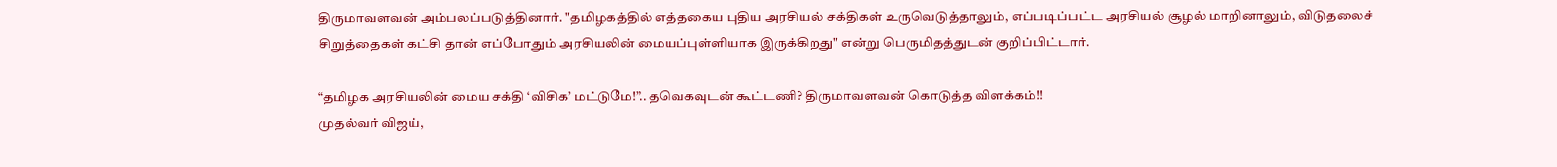திருமாவளவன் அம்பலப்படுத்தினார். "தமிழகத்தில் எத்தகைய புதிய அரசியல் சக்திகள் உருவெடுத்தாலும், எப்படிப்பட்ட அரசியல் சூழல் மாறினாலும், விடுதலைச் சிறுத்தைகள் கட்சி தான் எப்போதும் அரசியலின் மையப்புள்ளியாக இருக்கிறது" என்று பெருமிதத்துடன் குறிப்பிட்டார்.

“தமிழக அரசியலின் மைய சக்தி ‘விசிக’ மட்டுமே!”.. தவெகவுடன் கூட்டணி? திருமாவளவன் கொடுத்த விளக்கம்!!
முதல்வர் விஜய்,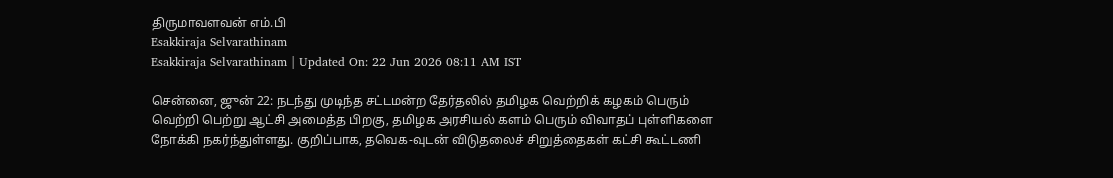திருமாவளவன் எம்.பி
Esakkiraja Selvarathinam
Esakkiraja Selvarathinam | Updated On: 22 Jun 2026 08:11 AM IST

சென்னை, ஜுன் 22: நடந்து முடிந்த சட்டமன்ற தேர்தலில் தமிழக வெற்றிக் கழகம் பெரும் வெற்றி பெற்று ஆட்சி அமைத்த பிறகு, தமிழக அரசியல் களம் பெரும் விவாதப் புள்ளிகளை நோக்கி நகர்ந்துள்ளது. குறிப்பாக, தவெக-வுடன் விடுதலைச் சிறுத்தைகள் கட்சி கூட்டணி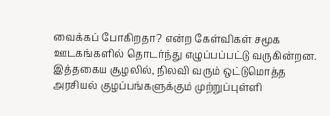வைக்கப் போகிறதா? என்ற கேள்விகள் சமூக ஊடகங்களில் தொடர்ந்து எழுப்பப்பட்டு வருகின்றன. இத்தகைய சூழலில், நிலவி வரும் ஒட்டுமொத்த அரசியல் குழப்பங்களுக்கும் முற்றுப்புள்ளி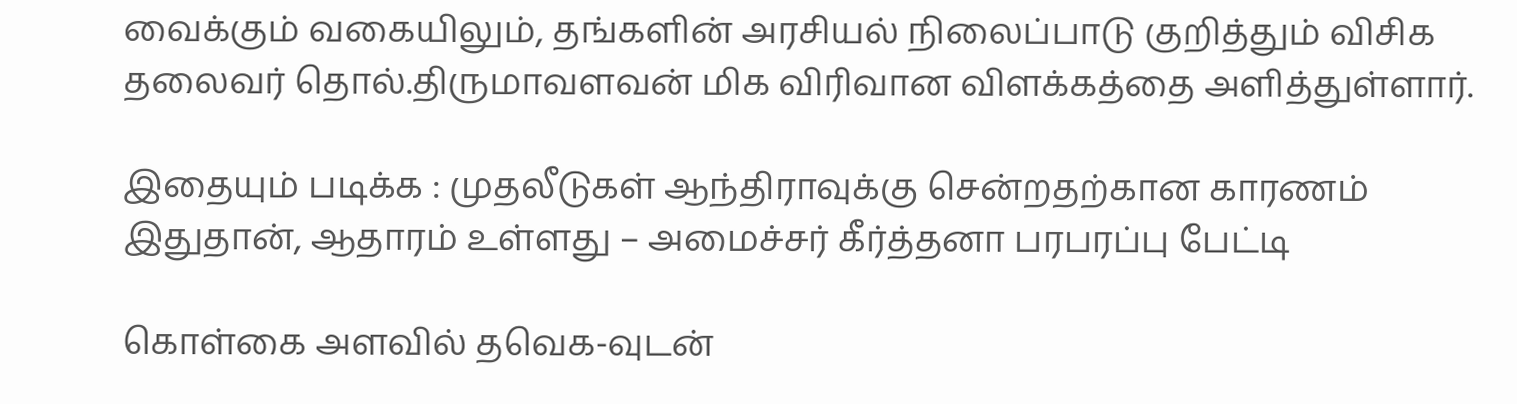வைக்கும் வகையிலும், தங்களின் அரசியல் நிலைப்பாடு குறித்தும் விசிக தலைவர் தொல்.திருமாவளவன் மிக விரிவான விளக்கத்தை அளித்துள்ளார்.

இதையும் படிக்க : முதலீடுகள் ஆந்திராவுக்கு சென்றதற்கான காரணம் இதுதான், ஆதாரம் உள்ளது – அமைச்சர் கீர்த்தனா பரபரப்பு பேட்டி

கொள்கை அளவில் தவெக-வுடன்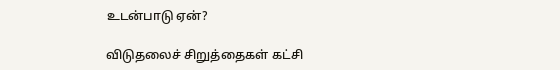உடன்பாடு ஏன்?

விடுதலைச் சிறுத்தைகள் கட்சி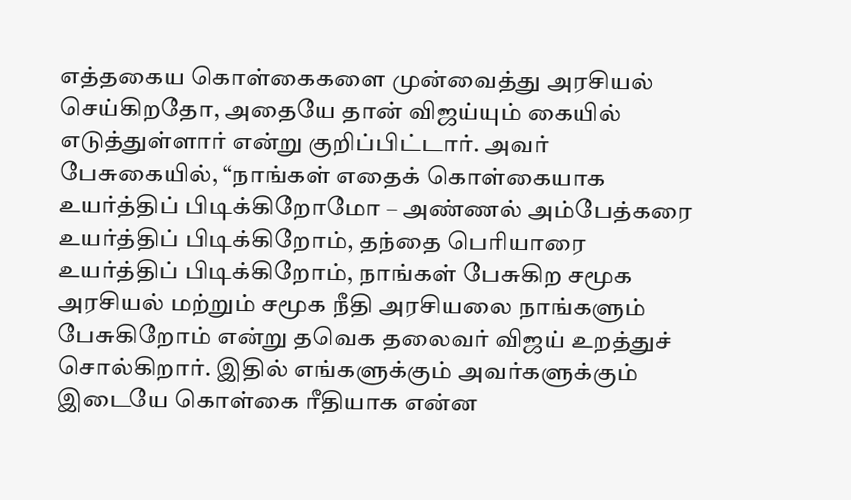எத்தகைய கொள்கைகளை முன்வைத்து அரசியல் செய்கிறதோ, அதையே தான் விஜய்யும் கையில் எடுத்துள்ளார் என்று குறிப்பிட்டார். அவர் பேசுகையில், “நாங்கள் எதைக் கொள்கையாக உயர்த்திப் பிடிக்கிறோமோ – அண்ணல் அம்பேத்கரை உயர்த்திப் பிடிக்கிறோம், தந்தை பெரியாரை உயர்த்திப் பிடிக்கிறோம், நாங்கள் பேசுகிற சமூக அரசியல் மற்றும் சமூக நீதி அரசியலை நாங்களும் பேசுகிறோம் என்று தவெக தலைவர் விஜய் உறத்துச் சொல்கிறார். இதில் எங்களுக்கும் அவர்களுக்கும் இடையே கொள்கை ரீதியாக என்ன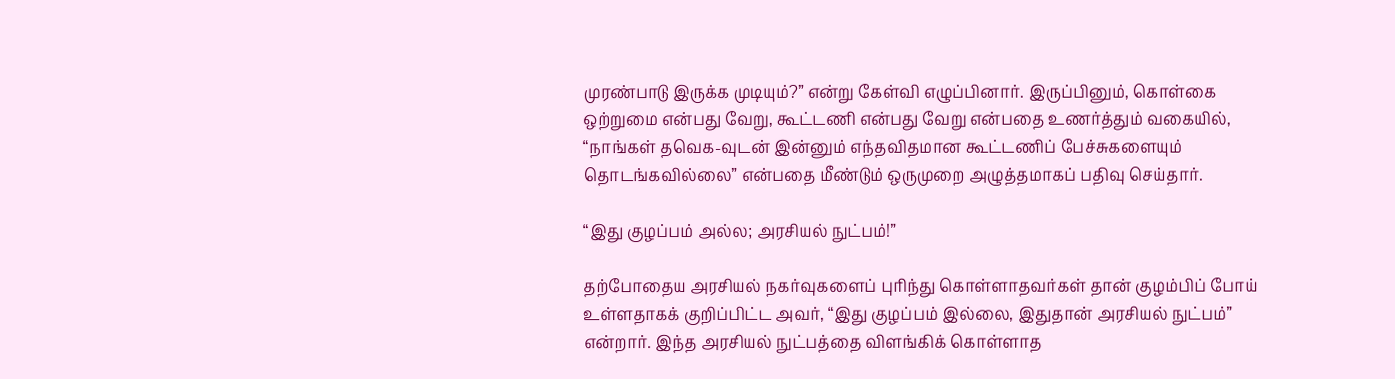முரண்பாடு இருக்க முடியும்?” என்று கேள்வி எழுப்பினார். இருப்பினும், கொள்கை ஒற்றுமை என்பது வேறு, கூட்டணி என்பது வேறு என்பதை உணர்த்தும் வகையில், “நாங்கள் தவெக-வுடன் இன்னும் எந்தவிதமான கூட்டணிப் பேச்சுகளையும் தொடங்கவில்லை” என்பதை மீண்டும் ஒருமுறை அழுத்தமாகப் பதிவு செய்தார்.

“இது குழப்பம் அல்ல; அரசியல் நுட்பம்!”

தற்போதைய அரசியல் நகர்வுகளைப் புரிந்து கொள்ளாதவர்கள் தான் குழம்பிப் போய் உள்ளதாகக் குறிப்பிட்ட அவர், “இது குழப்பம் இல்லை, இதுதான் அரசியல் நுட்பம்” என்றார். இந்த அரசியல் நுட்பத்தை விளங்கிக் கொள்ளாத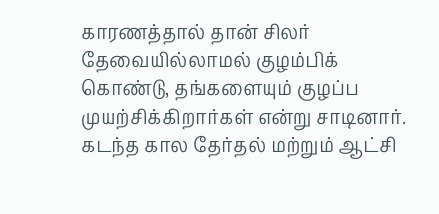காரணத்தால் தான் சிலர் தேவையில்லாமல் குழம்பிக் கொண்டு, தங்களையும் குழப்ப முயற்சிக்கிறார்கள் என்று சாடினார். கடந்த கால தேர்தல் மற்றும் ஆட்சி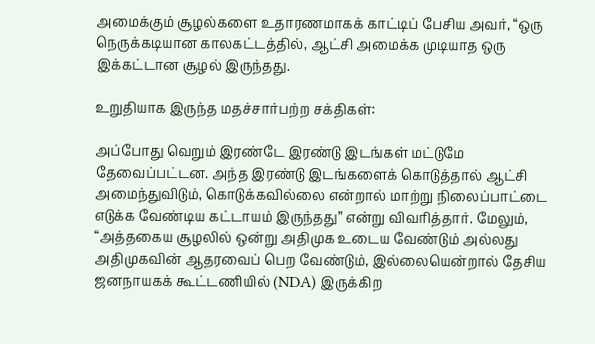அமைக்கும் சூழல்களை உதாரணமாகக் காட்டிப் பேசிய அவர், “ஒரு நெருக்கடியான காலகட்டத்தில், ஆட்சி அமைக்க முடியாத ஒரு இக்கட்டான சூழல் இருந்தது.

உறுதியாக இருந்த மதச்சார்பற்ற சக்திகள்:

அப்போது வெறும் இரண்டே இரண்டு இடங்கள் மட்டுமே தேவைப்பட்டன. அந்த இரண்டு இடங்களைக் கொடுத்தால் ஆட்சி அமைந்துவிடும், கொடுக்கவில்லை என்றால் மாற்று நிலைப்பாட்டை எடுக்க வேண்டிய கட்டாயம் இருந்தது” என்று விவரித்தார். மேலும், “அத்தகைய சூழலில் ஒன்று அதிமுக உடைய வேண்டும் அல்லது அதிமுகவின் ஆதரவைப் பெற வேண்டும், இல்லையென்றால் தேசிய ஜனநாயகக் கூட்டணியில் (NDA) இருக்கிற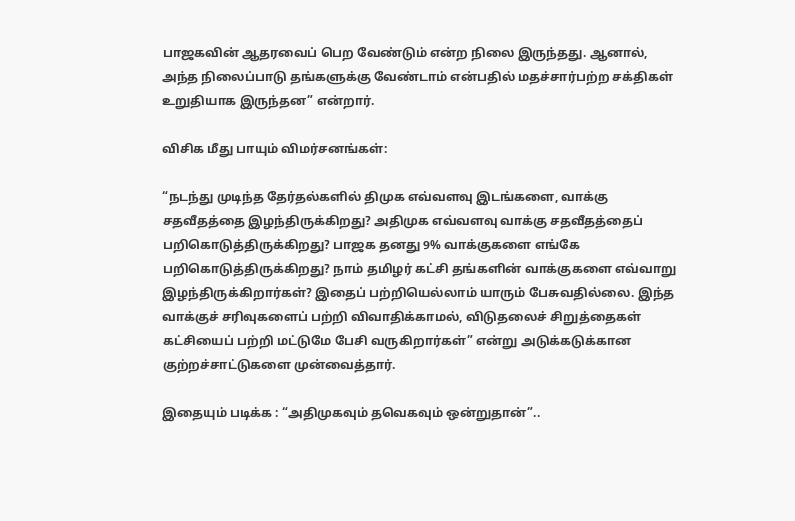பாஜகவின் ஆதரவைப் பெற வேண்டும் என்ற நிலை இருந்தது. ஆனால், அந்த நிலைப்பாடு தங்களுக்கு வேண்டாம் என்பதில் மதச்சார்பற்ற சக்திகள் உறுதியாக இருந்தன” என்றார்.

விசிக மீது பாயும் விமர்சனங்கள்:

“நடந்து முடிந்த தேர்தல்களில் திமுக எவ்வளவு இடங்களை, வாக்கு சதவீதத்தை இழந்திருக்கிறது? அதிமுக எவ்வளவு வாக்கு சதவீதத்தைப் பறிகொடுத்திருக்கிறது? பாஜக தனது 9% வாக்குகளை எங்கே பறிகொடுத்திருக்கிறது? நாம் தமிழர் கட்சி தங்களின் வாக்குகளை எவ்வாறு இழந்திருக்கிறார்கள்? இதைப் பற்றியெல்லாம் யாரும் பேசுவதில்லை. இந்த வாக்குச் சரிவுகளைப் பற்றி விவாதிக்காமல், விடுதலைச் சிறுத்தைகள் கட்சியைப் பற்றி மட்டுமே பேசி வருகிறார்கள்” என்று அடுக்கடுக்கான குற்றச்சாட்டுகளை முன்வைத்தார்.

இதையும் படிக்க : “அதிமுகவும் தவெகவும் ஒன்றுதான்”..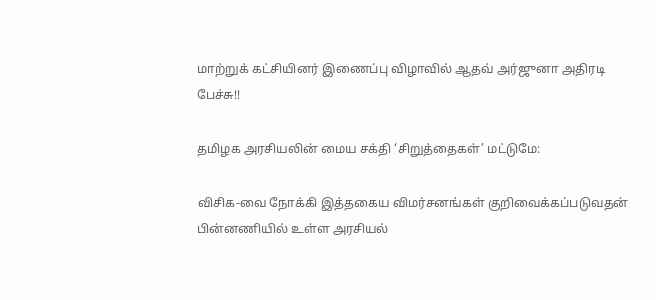மாற்றுக் கட்சியினர் இணைப்பு விழாவில் ஆதவ் அர்ஜுனா அதிரடி பேச்சு!!

தமிழக அரசியலின் மைய சக்தி ‘சிறுத்தைகள்’ மட்டுமே:

விசிக-வை நோக்கி இத்தகைய விமர்சனங்கள் குறிவைக்கப்படுவதன் பின்னணியில் உள்ள அரசியல்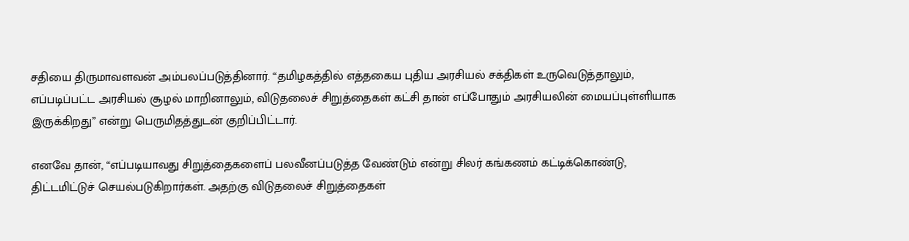சதியை திருமாவளவன் அம்பலப்படுத்தினார். “தமிழகத்தில் எத்தகைய புதிய அரசியல் சக்திகள் உருவெடுத்தாலும், எப்படிப்பட்ட அரசியல் சூழல் மாறினாலும், விடுதலைச் சிறுத்தைகள் கட்சி தான் எப்போதும் அரசியலின் மையப்புள்ளியாக இருக்கிறது” என்று பெருமிதத்துடன் குறிப்பிட்டார்.

எனவே தான், “எப்படியாவது சிறுத்தைகளைப் பலவீனப்படுத்த வேண்டும் என்று சிலர் கங்கணம் கட்டிக்கொண்டு, திட்டமிட்டுச் செயல்படுகிறார்கள். அதற்கு விடுதலைச் சிறுத்தைகள்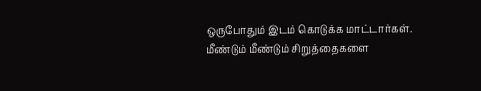ஒருபோதும் இடம் கொடுக்க மாட்டார்கள். மீண்டும் மீண்டும் சிறுத்தைகளை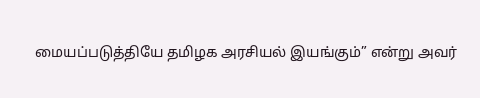மையப்படுத்தியே தமிழக அரசியல் இயங்கும்” என்று அவர்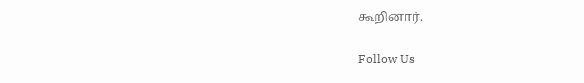கூறினார்.

Follow Us